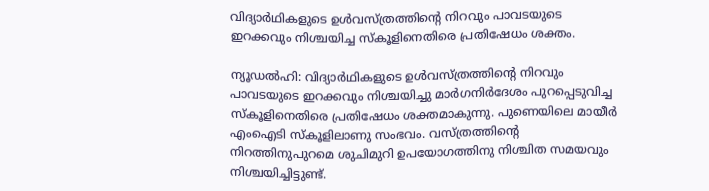വിദ്യാർഥികളുടെ ഉൾവസ്ത്രത്തിന്റെ നിറവും പാവടയുടെ ഇറക്കവും നിശ്ചയിച്ച സ്കൂളിനെതിരെ പ്രതിഷേധം ശക്തം.

ന്യൂഡൽഹി: വിദ്യാർഥികളുടെ ഉൾവസ്ത്രത്തിന്റെ നിറവും പാവടയുടെ ഇറക്കവും നിശ്ചയിച്ചു മാർഗനിർദേശം പുറപ്പെടുവിച്ച സ്കൂളിനെതിരെ പ്രതിഷേധം ശക്തമാകുന്നു. പുണെയിലെ മായീർ എംഐടി സ്കൂളിലാണു സംഭവം. വസ്ത്രത്തിന്റെ നിറത്തിനുപുറമെ ശുചിമുറി ഉപയോഗത്തിനു നിശ്ചിത സമയവും നിശ്ചയിച്ചിട്ടുണ്ട്.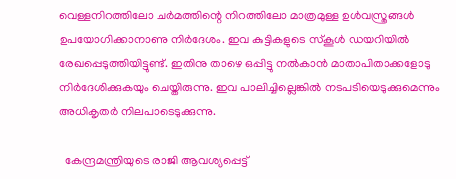വെള്ളനിറത്തിലോ ചർമത്തിന്റെ നിറത്തിലോ മാത്രമുള്ള ഉൾവസ്ത്രങ്ങൾ ഉപയോഗിക്കാനാണു നിർദേശം. ഇവ കുട്ടികളുടെ സ്കൂൾ ഡയറിയിൽ രേഖപ്പെടുത്തിയിട്ടുണ്ട്. ഇതിനു താഴെ ഒപ്പിട്ടു നൽകാൻ മാതാപിതാക്കളോടു നിര്‍ദേശിക്കുകയും ചെയ്തിരുന്നു. ഇവ പാലിച്ചില്ലെങ്കിൽ നടപടിയെടുക്കുമെന്നും അധികൃതർ നിലപാടെടുക്കുന്നു.

  കേന്ദ്രമന്ത്രിയുടെ രാജി ആവശ്യപ്പെട്ട്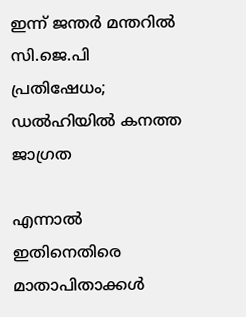ഇന്ന് ജന്തർ മന്തറിൽ സി.ജെ.പി പ്രതിഷേധം; ഡൽഹിയിൽ കനത്ത ജാഗ്രത

എന്നാൽ ഇതിനെതിരെ മാതാപിതാക്കൾ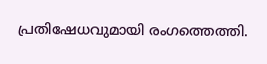പ്രതിഷേധവുമായി രംഗത്തെത്തി.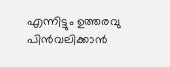എന്നിട്ടും ഉത്തരവു പിൻവലിക്കാൻ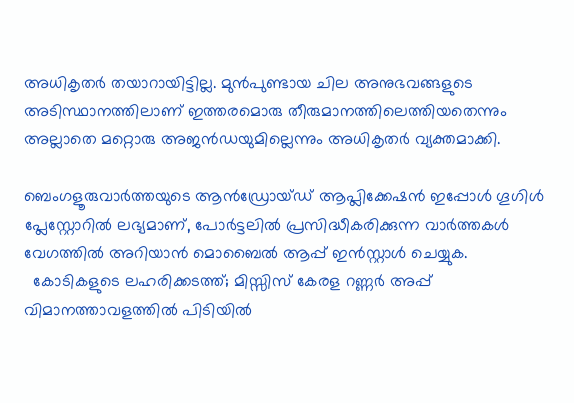അധികൃതർ തയാറായിട്ടില്ല. മുൻപുണ്ടായ ചില അനുഭവങ്ങളുടെ അടിസ്ഥാനത്തിലാണ് ഇത്തരമൊരു തീരുമാനത്തിലെത്തിയതെന്നും അല്ലാതെ മറ്റൊരു അജൻഡയുമില്ലെന്നും അധികൃതർ വ്യക്തമാക്കി.

ബെംഗളൂരുവാർത്തയുടെ ആൻഡ്രോയ്ഡ് ആപ്ലിക്കേഷൻ ഇപ്പോൾ ഗൂഗിൾ പ്ലേസ്റ്റോറിൽ ലഭ്യമാണ്, പോർട്ടലിൽ പ്രസിദ്ധീകരിക്കുന്ന വാർത്തകൾ വേഗത്തിൽ അറിയാൻ മൊബൈൽ ആപ്പ് ഇൻസ്റ്റാൾ ചെയ്യുക.
  കോടികളുടെ ലഹരിക്കടത്ത്; മിസ്സിസ് കേരള റണ്ണര്‍ അപ്പ് വിമാനത്താവളത്തില്‍ പിടിയില്‍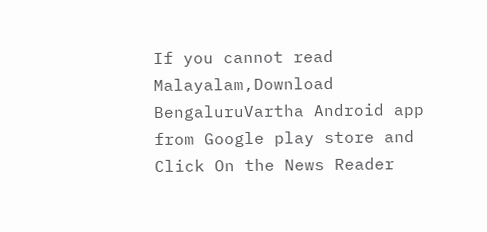If you cannot read Malayalam,Download BengaluruVartha Android app from Google play store and Click On the News Reader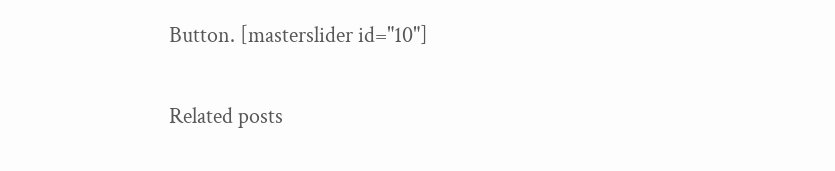Button. [masterslider id="10"]

Related posts